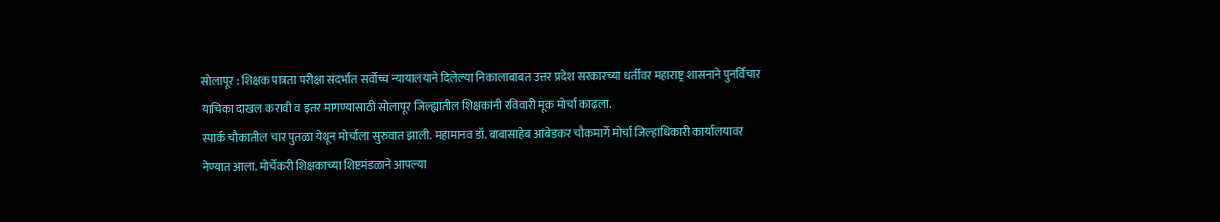सोलापूर : शिक्षक पात्रता परीक्षा संदर्भात सर्वोच्च न्यायालयाने दिलेल्या निकालाबाबत उत्तर प्रदेश सरकारच्या धर्तीवर महाराष्ट्र शासनाने पुनर्विचार याचिका दाखल करावी व इतर मागण्यासाठी सोलापूर जिल्ह्यातील शिक्षकांनी रविवारी मूक मोर्चा काढला.
स्पार्क चौकातील चार पुतळा येथून मोर्चाला सुरुवात झाली. महामानव डॉ. बाबासाहेब आंबेडकर चौकमार्गे मोर्चा जिल्हाधिकारी कार्यालयावर नेण्यात आला. मोर्चेकरी शिक्षकाच्या शिष्टमंडळाने आपल्या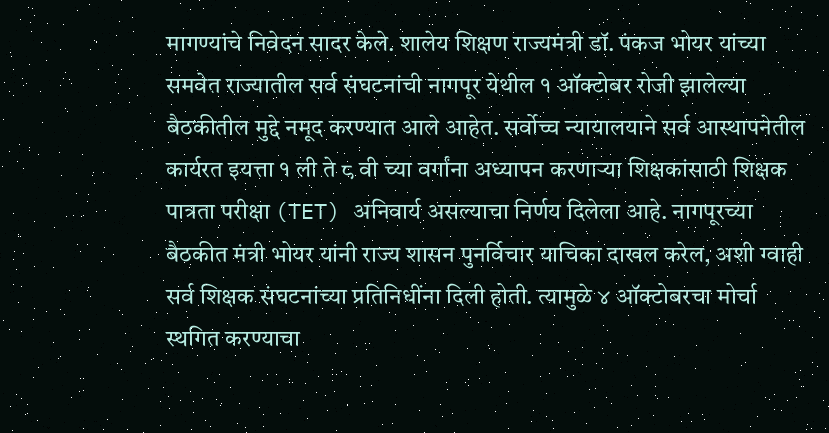मागण्यांचे निवेदन सादर केले. शालेय शिक्षण राज्यमंत्री डॉ. पंकज भोयर यांच्या समवेत राज्यातील सर्व संघटनांची नागपूर येथील १ ऑक्टोबर रोजी झालेल्या बैठकीतील मुद्दे नमूद करण्यात आले आहेत. सर्वोच्च न्यायालयाने सर्व आस्थापनेतील कार्यरत इयत्ता १ ली ते ८ वी च्या वर्गांना अध्यापन करणाऱ्या शिक्षकांसाठी शिक्षक पात्रता परीक्षा (TET) अनिवार्य असल्याचा निर्णय दिलेला आहे. नागपूरच्या बैठकीत मंत्री भोयर यांनी राज्य शासन पुनर्विचार याचिका दाखल करेल, अशी ग्वाही सर्व शिक्षक संघटनांच्या प्रतिनिधींना दिली होती. त्यामुळे ४ ऑक्टोबरचा मोर्चा स्थगित करण्याचा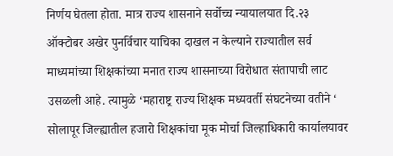निर्णय घेतला होता. मात्र राज्य शासनाने सर्वोच्च न्यायालयात दि.२३ ऑक्टोबर अखेर पुनर्विचार याचिका दाखल न केल्याने राज्यातील सर्व माध्यमांच्या शिक्षकांच्या मनात राज्य शासनाच्या विरोधात संतापाची लाट उसळली आहे. त्यामुळे ‘महाराष्ट्र राज्य शिक्षक मध्यवर्ती संघटनेच्या वतीने ‘ सोलापूर जिल्ह्यातील हजारो शिक्षकांचा मूक मोर्चा जिल्हाधिकारी कार्यालयावर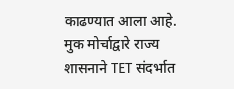काढण्यात आला आहे.
मुक मोर्चाद्वारे राज्य शासनाने TET संदर्भात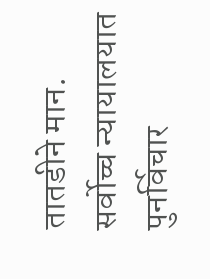तातडीने मान. सर्वोच्च न्यायालयात पुनर्विचार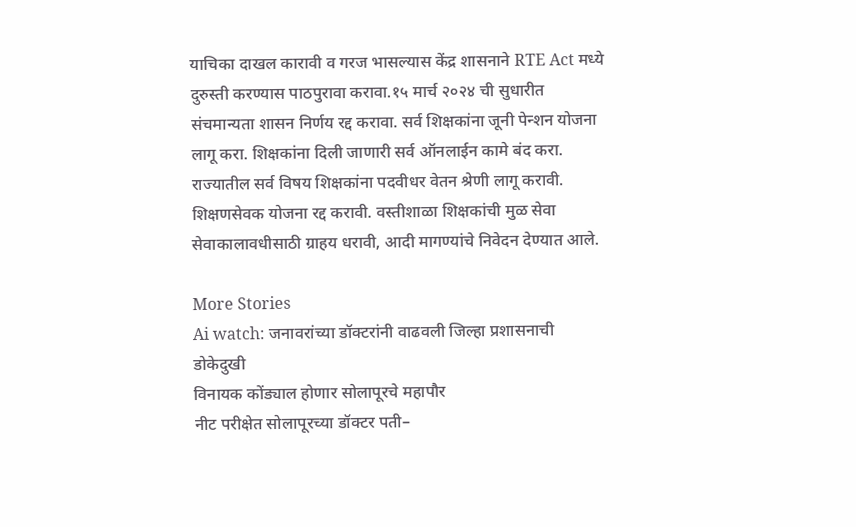याचिका दाखल कारावी व गरज भासल्यास केंद्र शासनाने RTE Act मध्ये दुरुस्ती करण्यास पाठपुरावा करावा.१५ मार्च २०२४ ची सुधारीत संचमान्यता शासन निर्णय रद्द करावा. सर्व शिक्षकांना जूनी पेन्शन योजना लागू करा. शिक्षकांना दिली जाणारी सर्व ऑनलाईन कामे बंद करा. राज्यातील सर्व विषय शिक्षकांना पदवीधर वेतन श्रेणी लागू करावी. शिक्षणसेवक योजना रद्द करावी. वस्तीशाळा शिक्षकांची मुळ सेवा सेवाकालावधीसाठी ग्राहय धरावी, आदी मागण्यांचे निवेदन देण्यात आले.

More Stories
Ai watch: जनावरांच्या डॉक्टरांनी वाढवली जिल्हा प्रशासनाची डोकेदुखी
विनायक कोंड्याल होणार सोलापूरचे महापौर
नीट परीक्षेत सोलापूरच्या डॉक्टर पती–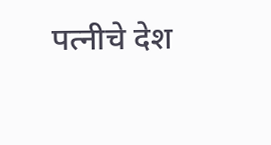पत्नीचे देश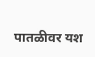पातळीवर यश